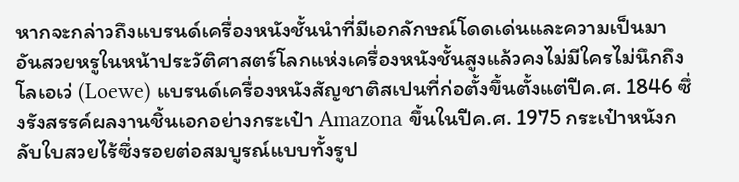หากจะกล่าวถึงแบรนด์เครื่องหนังชั้นนำที่มีเอกลักษณ์โดดเด่นและความเป็นมาอันสวยหรูในหน้าประวัติศาสตร์โลกแห่งเครื่องหนังชั้นสูงแล้วคงไม่มีใครไม่นึกถึงโลเอเว่ (Loewe) แบรนด์เครื่องหนังสัญชาติสเปนที่ก่อตั้งขึ้นตั้งแต่ปีค.ศ. 1846 ซึ่งรังสรรค์ผลงานชิ้นเอกอย่างกระเป๋า Amazona ขึ้นในปีค.ศ. 1975 กระเป๋าหนังกลับใบสวยไร้ซึ่งรอยต่อสมบูรณ์แบบทั้งรูป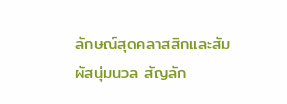ลักษณ์สุดคลาสสิกและสัมผัสนุ่มนวล สัญลัก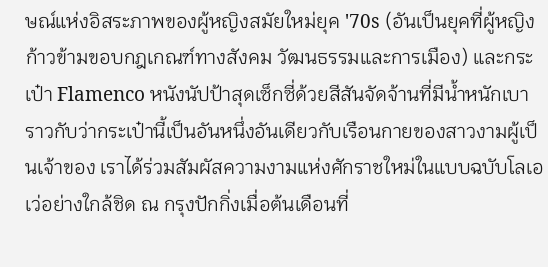ษณ์แห่งอิสระภาพของผู้หญิงสมัยใหม่ยุค '70s (อันเป็นยุคที่ผู้หญิงก้าวข้ามขอบกฎเกณฑ์ทางสังคม วัฒนธรรมและการเมือง) และกระเป๋า Flamenco หนังนัปป้าสุดเซ็กซี่ด้วยสีสันจัดจ้านที่มีน้ำหนักเบาราวกับว่ากระเป๋านี้เป็นอันหนึ่งอันเดียวกับเรือนกายของสาวงามผู้เป็นเจ้าของ เราได้ร่วมสัมผัสความงามแห่งศักราชใหม่ในแบบฉบับโลเอเว่อย่างใกล้ชิด ณ กรุงปักกิ่งเมื่อต้นเดือนที่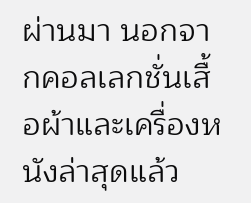ผ่านมา นอกจากคอลเลกชั่นเสื้อผ้าและเครื่องหนังล่าสุดแล้ว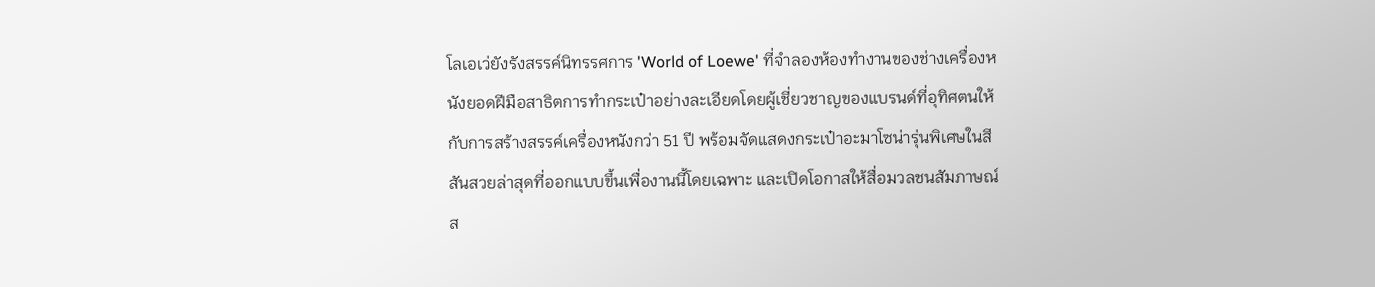โลเอเว่ยังรังสรรค์นิทรรศการ 'World of Loewe' ที่จำลองห้องทำงานของช่างเครื่องหนังยอดฝีมือสาธิตการทำกระเป๋าอย่างละเอียดโดยผู้เชี่ยวชาญของแบรนด์ที่อุทิศตนให้กับการสร้างสรรค์เครื่องหนังกว่า 51 ปี พร้อมจัดแสดงกระเป๋าอะมาโซน่ารุ่นพิเศษในสีสันสวยล่าสุดที่ออกแบบขึ้นเพื่องานนี้โดยเฉพาะ และเปิดโอกาสให้สื่อมวลชนสัมภาษณ์ส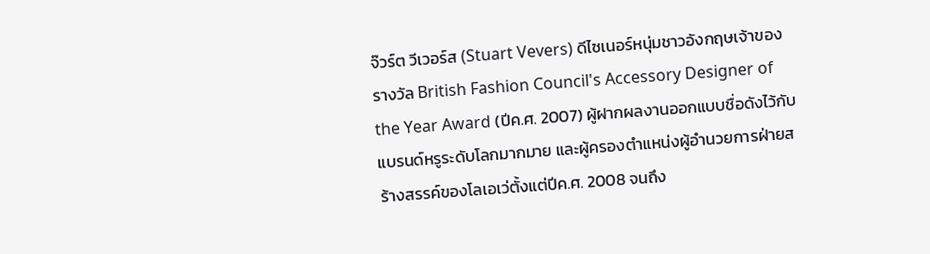จ๊วร์ต วีเวอร์ส (Stuart Vevers) ดีไซเนอร์หนุ่มชาวอังกฤษเจ้าของรางวัล British Fashion Council's Accessory Designer of the Year Award (ปีค.ศ. 2007) ผู้ฝากผลงานออกแบบชื่อดังไว้กับแบรนด์หรูระดับโลกมากมาย และผู้ครองตำแหน่งผู้อำนวยการฝ่ายสร้างสรรค์ของโลเอเว่ตั้งแต่ปีค.ศ. 2008 จนถึง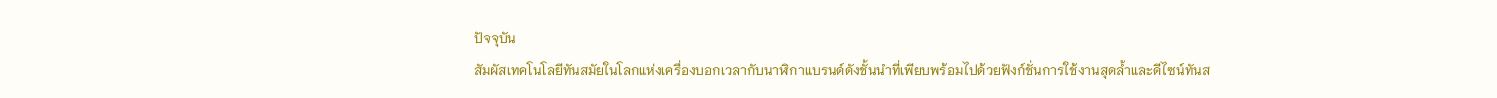ปัจจุบัน
สัมผัสเทคโนโลยีทันสมัยในโลกแห่งเครื่องบอกเวลากับนาฬิกาแบรนด์ดังชั้นนำที่เพียบพร้อมไปด้วยฟังก์ชั่นการใช้งานสุดล้ำและดีไซน์ทันส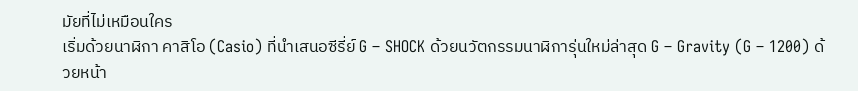มัยที่ไม่เหมือนใคร
เริ่มด้วยนาฬิกา คาสิโอ (Casio) ที่นำเสนอซีรี่ย์ G – SHOCK ด้วยนวัตกรรมนาฬิการุ่นใหม่ล่าสุด G – Gravity (G – 1200) ด้วยหน้า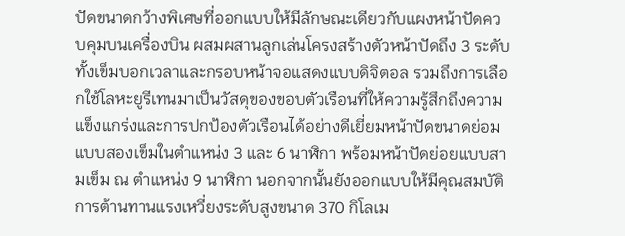ปัดขนาดกว้างพิเศษที่ออกแบบให้มีลักษณะเดียวกับแผงหน้าปัดควบคุมบนเครื่องบิน ผสมผสานลูกเล่นโครงสร้างตัวหน้าปัดถึง 3 ระดับ ทั้งเข็มบอกเวลาและกรอบหน้าจอแสดงแบบดิจิตอล รวมถึงการเลือกใช้โลหะยูรีเทนมาเป็นวัสดุของขอบตัวเรือนที่ให้ความรู้สึกถึงความแข็งแกร่งและการปกป้องตัวเรือนได้อย่างดีเยี่ยมหน้าปัดขนาดย่อมแบบสองเข็มในตำแหน่ง 3 และ 6 นาฬิกา พร้อมหน้าปัดย่อยแบบสามเข็ม ณ ตำแหน่ง 9 นาฬิกา นอกจากนั้นยังออกแบบให้มีคุณสมบัติการต้านทานแรงเหวี่ยงระดับสูงขนาด 370 กิโลเม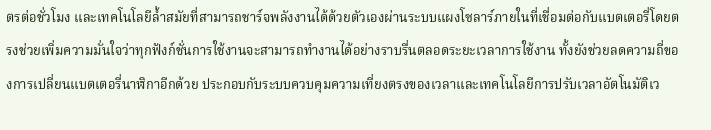ตรต่อชั่วโมง และเทคโนโลยีล้ำสมัยที่สามารถชาร์จพลังงานได้ด้วยตัวเองผ่านระบบแผงโซลาร์ภายในที่เชื่อมต่อกับแบตเตอรี่โดยตรงช่วยเพิ่มความมั่นใจว่าทุกฟังก์ชั่นการใช้งานจะสามารถทำงานได้อย่างราบรื่นตลอดระยะเวลาการใช้งาน ทั้งยังช่วยลดความถี่ของการเปลี่ยนแบตเตอรี่นาฬิกาอีกด้วย ประกอบกับระบบควบคุมความเที่ยงตรงของเวลาและเทคโนโลยีการปรับเวลาอัตโนมัติเว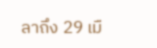ลาถึง 29 เมื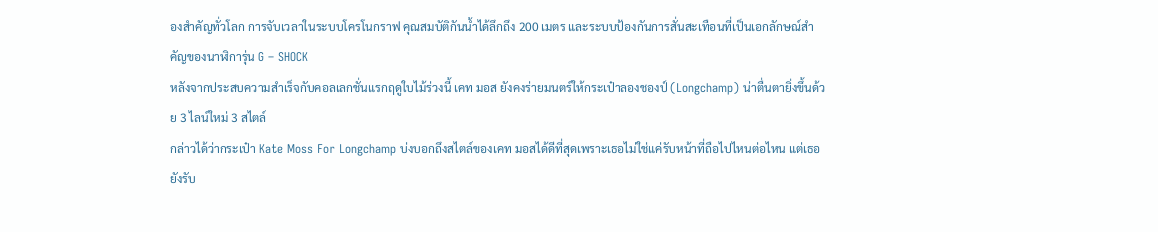องสำคัญทั่วโลก การจับเวลาในระบบโครโนกราฟ คุณสมบัติกันน้ำได้ลึกถึง 200 เมตร และระบบป้องกันการสั่นสะเทือนที่เป็นเอกลักษณ์สำคัญของนาฬิการุ่น G – SHOCK
หลังจากประสบความสำเร็จกับคอลเลกชั่นแรกฤดูใบไม้ร่วงนี้ เคท มอส ยังคงร่ายมนตร์ให้กระเป๋าลองชองป์ (Longchamp) น่าตื่นตายิ่งขึ้นด้วย 3 ไลน์ใหม่ 3 สไตล์
กล่าวได้ว่ากระเป๋า Kate Moss For Longchamp บ่งบอกถึงสไตล์ของเคท มอสได้ดีที่สุดเพราะเธอไม่ใช่แค่รับหน้าที่ถือไปไหนต่อไหน แต่เธอยังรับ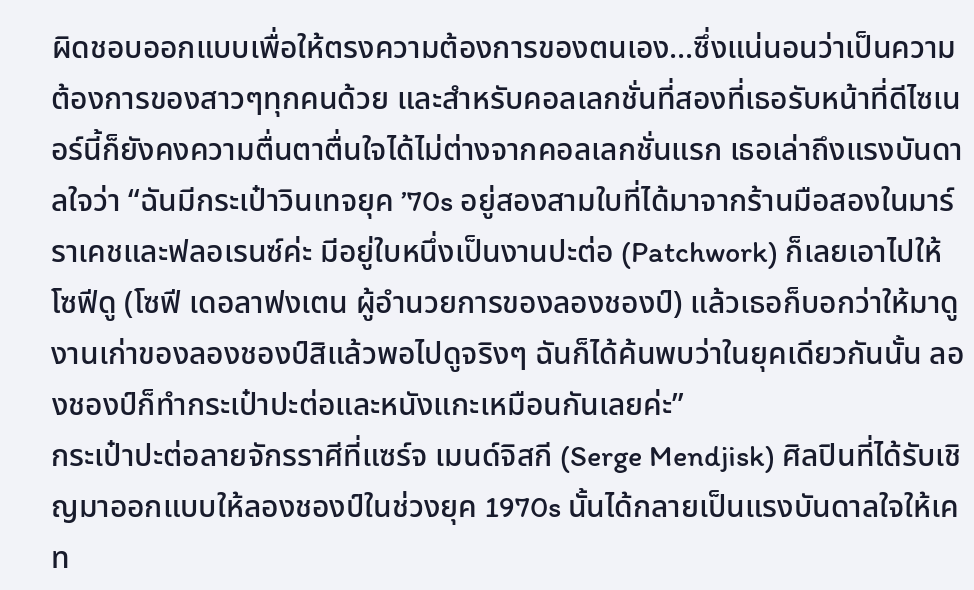ผิดชอบออกแบบเพื่อให้ตรงความต้องการของตนเอง...ซึ่งแน่นอนว่าเป็นความต้องการของสาวๆทุกคนด้วย และสำหรับคอลเลกชั่นที่สองที่เธอรับหน้าที่ดีไซเนอร์นี้ก็ยังคงความตื่นตาตื่นใจได้ไม่ต่างจากคอลเลกชั่นแรก เธอเล่าถึงแรงบันดาลใจว่า “ฉันมีกระเป๋าวินเทจยุค ’70s อยู่สองสามใบที่ได้มาจากร้านมือสองในมาร์ราเคชและฟลอเรนซ์ค่ะ มีอยู่ใบหนึ่งเป็นงานปะต่อ (Patchwork) ก็เลยเอาไปให้โซฟีดู (โซฟี เดอลาฟงเตน ผู้อำนวยการของลองชองป์) แล้วเธอก็บอกว่าให้มาดูงานเก่าของลองชองป์สิแล้วพอไปดูจริงๆ ฉันก็ได้ค้นพบว่าในยุคเดียวกันนั้น ลองชองป์ก็ทำกระเป๋าปะต่อและหนังแกะเหมือนกันเลยค่ะ”
กระเป๋าปะต่อลายจักรราศีที่แซร์จ เมนด์จิสกี (Serge Mendjisk) ศิลปินที่ได้รับเชิญมาออกแบบให้ลองชองป์ในช่วงยุค 1970s นั้นได้กลายเป็นแรงบันดาลใจให้เคท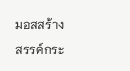มอสสร้างสรรค์กระ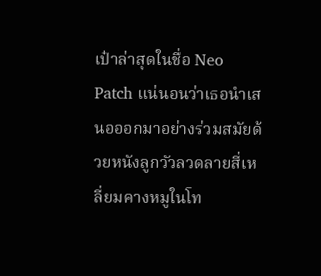เป๋าล่าสุดในชื่อ Neo Patch แน่นอนว่าเธอนำเสนอออกมาอย่างร่วมสมัยด้วยหนังลูกวัวลวดลายสี่เหลี่ยมคางหมูในโท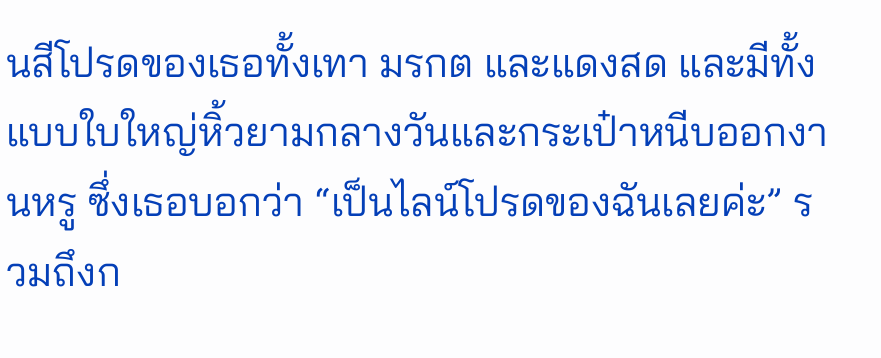นสีโปรดของเธอทั้งเทา มรกต และแดงสด และมีทั้งแบบใบใหญ่หิ้วยามกลางวันและกระเป๋าหนีบออกงานหรู ซึ่งเธอบอกว่า “เป็นไลน์โปรดของฉันเลยค่ะ” รวมถึงก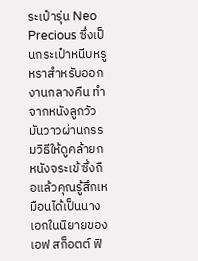ระเป๋ารุ่น Neo Precious ซึ่งเป็นกระเป๋าหนีบหรูหราสำหรับออกงานกลางคืน ทำจากหนังลูกวัวมันวาวผ่านกรรมวิธีให้ดูคล้ายกหนังจระเข้ ซึ่งถือแล้วคุณรู้สึกเหมือนได้เป็นนางเอกในนิยายของเอฟ สก็อตต์ ฟิ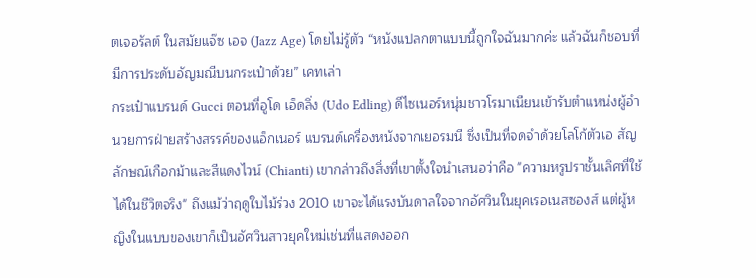ตเจอรัลต์ ในสมัยแจ๊ซ เอจ (Jazz Age) โดยไม่รู้ตัว “หนังแปลกตาแบบนี้ถูกใจฉันมากค่ะ แล้วฉันก็ชอบที่มีการประดับอัญมณีบนกระเป๋าด้วย” เคทเล่า
กระเป๋าแบรนด์ Gucci ตอนที่อูโด เอ็ดลิ่ง (Udo Edling) ดีไซเนอร์หนุ่มชาวโรมาเนียนเข้ารับตำแหน่งผู้อำนวยการฝ่ายสร้างสรรค์ของแอ็กเนอร์ แบรนด์เครื่องหนังจากเยอรมนี ซึ่งเป็นที่จดจำด้วยโลโก้ตัวเอ สัญลักษณ์เกือกม้าและสีแดงไวน์ (Chianti) เขากล่าวถึงสิ่งที่เขาตั้งใจนำเสนอว่าคือ "ความหรูปราชั้นเลิศที่ใช้ได้ในชีวิตจริง" ถึงแม้ว่าฤดูใบไม้ร่วง 2010 เขาจะได้แรงบันดาลใจจากอัศวินในยุคเรอเนสซองส์ แต่ผู้หญิงในแบบของเขาก็เป็นอัศวินสาวยุคใหม่เช่นที่แสดงออก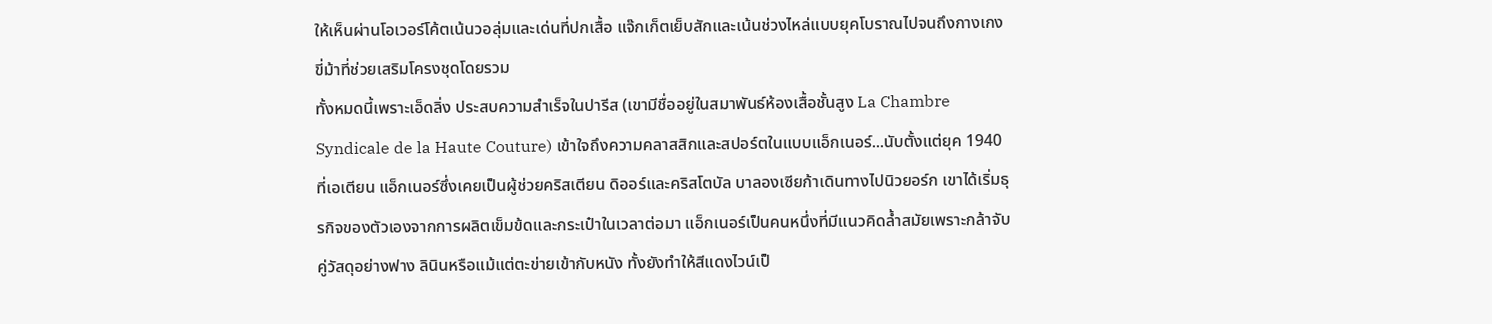ให้เห็นผ่านโอเวอร์โค้ตเน้นวอลุ่มและเด่นที่ปกเสื้อ แจ๊กเก็ตเย็บสักและเน้นช่วงไหล่แบบยุคโบราณไปจนถึงกางเกงขี่ม้าที่ช่วยเสริมโครงชุดโดยรวม
ทั้งหมดนี้เพราะเอ็ดลิ่ง ประสบความสำเร็จในปารีส (เขามีชื่ออยู่ในสมาพันธ์ห้องเสื้อชั้นสูง La Chambre Syndicale de la Haute Couture) เข้าใจถึงความคลาสสิกและสปอร์ตในแบบแอ็กเนอร์...นับตั้งแต่ยุค 1940 ที่เอเตียน แอ็กเนอร์ซึ่งเคยเป็นผู้ช่วยคริสเตียน ดิออร์และคริสโตบัล บาลองเซียก้าเดินทางไปนิวยอร์ก เขาได้เริ่มธุรกิจของตัวเองจากการผลิตเข็มข้ดและกระเป๋าในเวลาต่อมา แอ็กเนอร์เป็นคนหนึ่งที่มีแนวคิดล้ำสมัยเพราะกล้าจับคู่วัสดุอย่างฟาง ลินินหรือแม้แต่ตะข่ายเข้ากับหนัง ทั้งยังทำให้สีแดงไวน์เป็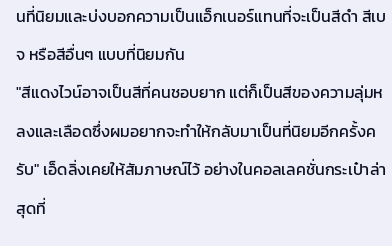นที่นิยมและบ่งบอกความเป็นแอ็กเนอร์แทนที่จะเป็นสีดำ สีเบจ หรือสีอื่นๆ แบบที่นิยมกัน
"สีแดงไวน์อาจเป็นสีที่คนชอบยาก แต่ก็เป็นสีของความลุ่มหลงและเลือดซึ่งผมอยากจะทำให้กลับมาเป็นที่นิยมอีกครั้งครับ" เอ็ดลิ่งเคยให้สัมภาษณ์ไว้ อย่างในคอลเลคชั่นกระเป๋าล่าสุดที่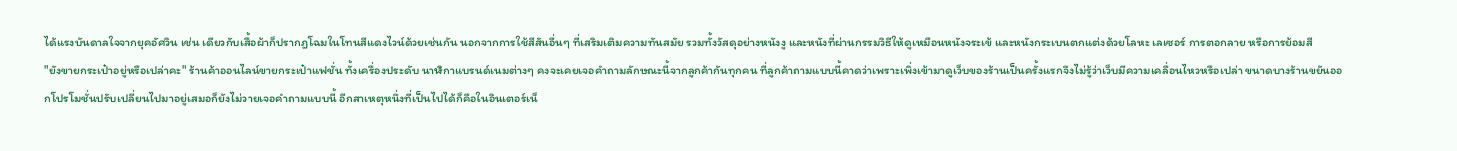ได้แรงบันดาลใจจากยุคอัศวิน เช่น เดียวกับเสื้อผ้าก็ปรากฎโฉมในโทนสีแดงไวน์ด้วยเช่นกัน นอกจากการใช้สีสันอื่นๆ ที่เสริมเติมความทันสมัย รวมทั้งวัสดุอย่างหนังงู และหนังที่ผ่านกรรมวิธีให้ดูเหมือนหนังจระเข้ และหนังกระเบนตกแต่งด้วยโลหะ เลเซอร์ การตอกลาย หรือการย้อมสี
"ยังขายกระเป๋าอยู่หรือเปล่าคะ" ร้านค้าออนไลน์ขายกระเป๋าแฟชั่น ทั้งเครื่องประดับ นาฬิกาแบรนด์เนมต่างๆ คงจะเคยเจอคำถามลักษณะนี้จากลูกค้ากันทุกคน ที่ลูกค้าถามแบบนี้คาดว่าเพราะเพิ่งเข้ามาดูเว็บของร้านเป็นครั้งแรกจึงไม่รู้ว่าเว็บมีความเคลื่อนไหวหรือเปล่า ขนาดบางร้านขยันออกโปรโมชั่นปรับเปลี่ยนไปมาอยู่เสมอก็ยังไม่วายเจอคำถามแบบนี้ อีกสาเหตุหนึ่งที่เป็นไปได้ก็คือในอินเตอร์เน็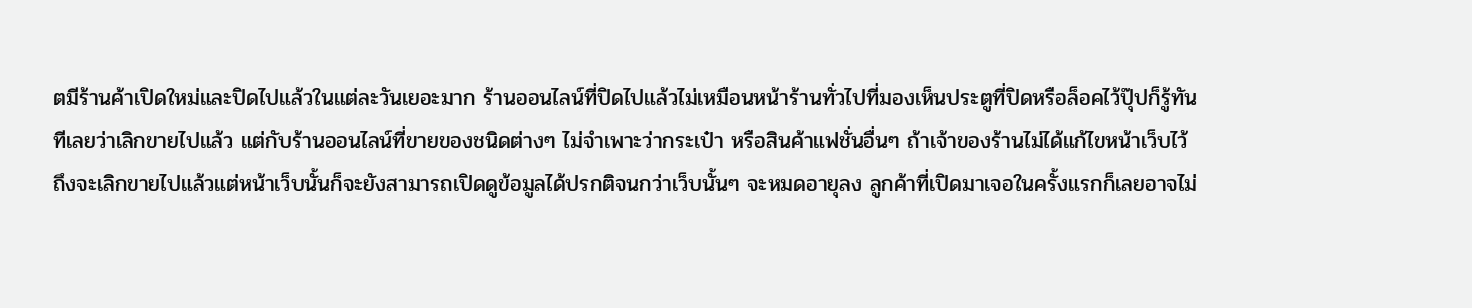ตมีร้านค้าเปิดใหม่และปิดไปแล้วในแต่ละวันเยอะมาก ร้านออนไลน์ที่ปิดไปแล้วไม่เหมือนหน้าร้านทั่วไปที่มองเห็นประตูที่ปิดหรือล็อคไว้ปุ๊ปก็รู้ทันทีเลยว่าเลิกขายไปแล้ว แต่กับร้านออนไลน์ที่ขายของชนิดต่างๆ ไม่จำเพาะว่ากระเป๋า หรือสินค้าแฟชั่นอื่นๆ ถ้าเจ้าของร้านไม่ได้แก้ไขหน้าเว็บไว้ ถึงจะเลิกขายไปแล้วแต่หน้าเว็บนั้นก็จะยังสามารถเปิดดูข้อมูลได้ปรกติจนกว่าเว็บนั้นๆ จะหมดอายุลง ลูกค้าที่เปิดมาเจอในครั้งแรกก็เลยอาจไม่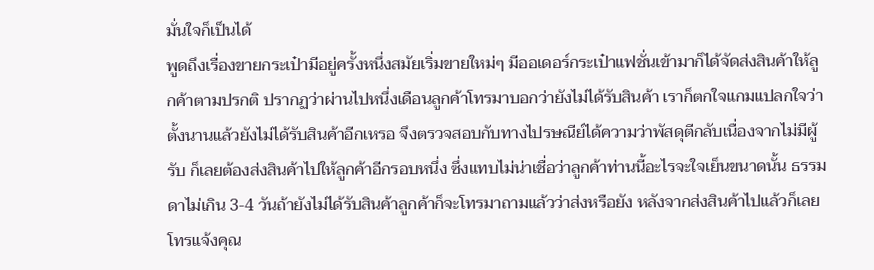มั่นใจก็เป็นได้
พูดถึงเรื่องขายกระเป๋ามีอยู่ครั้งหนึ่งสมัยเริ่มขายใหม่ๆ มีออเดอร์กระเป๋าแฟชั่นเข้ามาก็ได้จัดส่งสินค้าให้ลูกค้าตามปรกติ ปรากฏว่าผ่านไปหนึ่งเดือนลูกค้าโทรมาบอกว่ายังไม่ได้รับสินค้า เราก็ตกใจแกมแปลกใจว่าตั้งนานแล้วยังไม่ได้รับสินค้าอีกเหรอ จึงตรวจสอบกับทางไปรษณีย์ได้ความว่าพัสดุตีกลับเนื่องจากไม่มีผู้รับ ก็เลยต้องส่งสินค้าไปให้ลูกค้าอีกรอบหนึ่ง ซึ่งแทบไม่น่าเชื่อว่าลูกค้าท่านนี้อะไรจะใจเย็นขนาดนั้น ธรรมดาไม่เกิน 3-4 วันถ้ายังไม่ได้รับสินค้าลูกค้าก็จะโทรมาถามแล้วว่าส่งหรือยัง หลังจากส่งสินค้าไปแล้วก็เลยโทรแจ้งคุณ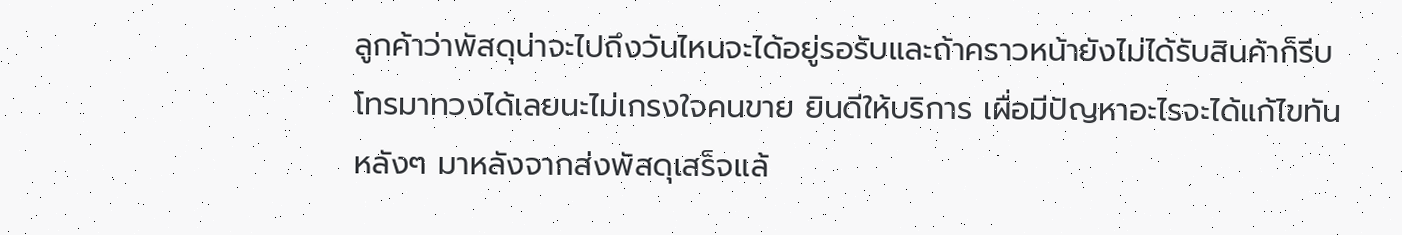ลูกค้าว่าพัสดุน่าจะไปถึงวันไหนจะได้อยู่รอรับและถ้าคราวหน้ายังไม่ได้รับสินค้าก็รีบโทรมาทวงได้เลยนะไม่เกรงใจคนขาย ยินดีให้บริการ เผื่อมีปัญหาอะไรจะได้แก้ไขทัน หลังๆ มาหลังจากส่งพัสดุเสร็จแล้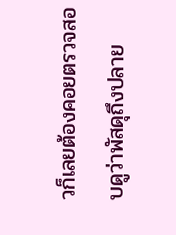วก็เลยต้องคอยตรวจสอบดูว่าพัสดุถึงปลาย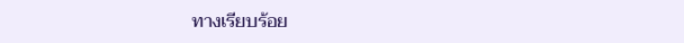ทางเรียบร้อย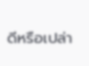ดีหรือเปล่า